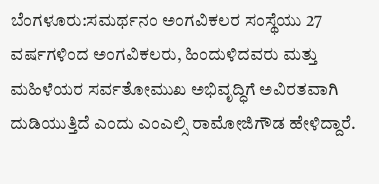ಬೆಂಗಳೂರು:ಸಮರ್ಥನಂ ಅಂಗವಿಕಲರ ಸಂಸ್ಥೆಯು 27 ವರ್ಷಗಳಿಂದ ಅಂಗವಿಕಲರು, ಹಿಂದುಳಿದವರು ಮತ್ತು ಮಹಿಳೆಯರ ಸರ್ವತೋಮುಖ ಅಭಿವೃದ್ಧಿಗೆ ಅವಿರತವಾಗಿ ದುಡಿಯುತ್ತಿದೆ ಎಂದು ಎಂಎಲ್ಸಿ ರಾಮೋಜಿಗೌಡ ಹೇಳಿದ್ದಾರೆ.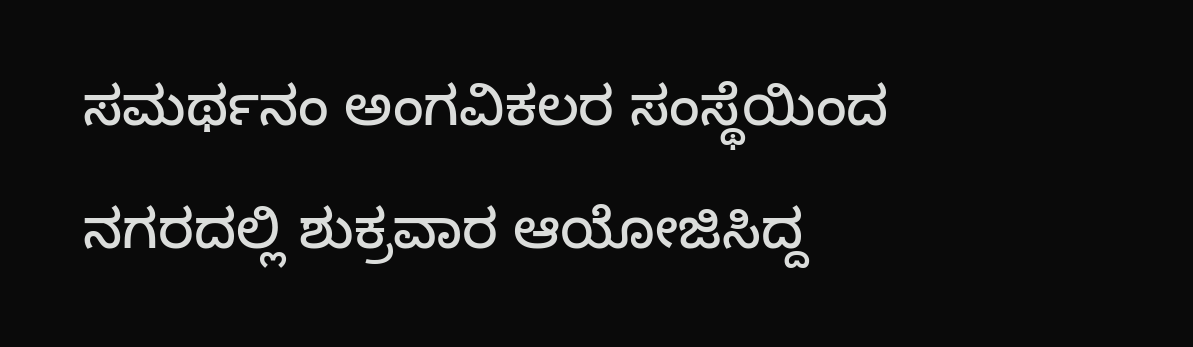ಸಮರ್ಥನಂ ಅಂಗವಿಕಲರ ಸಂಸ್ಥೆಯಿಂದ ನಗರದಲ್ಲಿ ಶುಕ್ರವಾರ ಆಯೋಜಿಸಿದ್ದ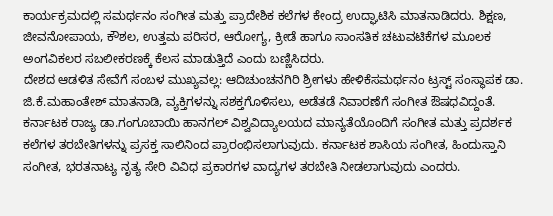ಕಾರ್ಯಕ್ರಮದಲ್ಲಿ ಸಮರ್ಥನಂ ಸಂಗೀತ ಮತ್ತು ಪ್ರಾದೇಶಿಕ ಕಲೆಗಳ ಕೇಂದ್ರ ಉದ್ಘಾಟಿಸಿ ಮಾತನಾಡಿದರು. ಶಿಕ್ಷಣ, ಜೀವನೋಪಾಯ, ಕೌಶಲ, ಉತ್ತಮ ಪರಿಸರ, ಆರೋಗ್ಯ, ಕ್ರೀಡೆ ಹಾಗೂ ಸಾಂಸತಿಕ ಚಟುವಟಿಕೆಗಳ ಮೂಲಕ ಅಂಗವಿಕಲರ ಸಬಲೀಕರಣಕ್ಕೆ ಕೆಲಸ ಮಾಡುತ್ತಿದೆ ಎಂದು ಬಣ್ಣಿಸಿದರು.
ದೇಶದ ಆಡಳಿತ ಸೇವೆಗೆ ಸಂಬಳ ಮುಖ್ಯವಲ್ಲ: ಆದಿಚುಂಚನಗಿರಿ ಶ್ರೀಗಳು ಹೇಳಿಕೆಸಮರ್ಥನಂ ಟ್ರಸ್ಟ್ ಸಂಸ್ಥಾಪಕ ಡಾ. ಜಿ.ಕೆ.ಮಹಾಂತೇಶ್ ಮಾತನಾಡಿ, ವ್ಯಕ್ತಿಗಳನ್ನು ಸಶಕ್ತಗೊಳಿಸಲು, ಅಡೆತಡೆ ನಿವಾರಣೆಗೆ ಸಂಗೀತ ಔಷಧವಿದ್ದಂತೆ. ಕರ್ನಾಟಕ ರಾಜ್ಯ ಡಾ.ಗಂಗೂಬಾಯಿ ಹಾನಗಲ್ ವಿಶ್ವವಿದ್ಯಾಲಯದ ಮಾನ್ಯತೆಯೊಂದಿಗೆ ಸಂಗೀತ ಮತ್ತು ಪ್ರದರ್ಶಕ ಕಲೆಗಳ ತರಬೇತಿಗಳನ್ನು ಪ್ರಸಕ್ತ ಸಾಲಿನಿಂದ ಪ್ರಾರಂಭಿಸಲಾಗುವುದು. ಕರ್ನಾಟಕ ಶಾಸಿಯ ಸಂಗೀತ, ಹಿಂದುಸ್ತಾನಿ ಸಂಗೀತ, ಭರತನಾಟ್ಯ ನೃತ್ಯ ಸೇರಿ ವಿವಿಧ ಪ್ರಕಾರಗಳ ವಾದ್ಯಗಳ ತರಬೇತಿ ನೀಡಲಾಗುವುದು ಎಂದರು.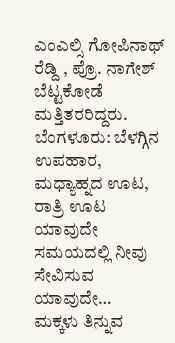ಎಂಎಲ್ಸಿ ಗೋಪಿನಾಥ್ ರೆಡ್ದಿ , ಪ್ರೊ. ನಾಗೇಶ್ ಬೆಟ್ಟಕೋಡೆ ಮತ್ತಿತರರಿದ್ದರು.
ಬೆಂಗಳೂರು: ಬೆಳಗ್ಗಿನ ಉಪಹಾರ, ಮಧ್ಯಾಹ್ನದ ಊಟ, ರಾತ್ರಿ ಊಟ ಯಾವುದೇ ಸಮಯದಲ್ಲಿ ನೀವು ಸೇವಿಸುವ ಯಾವುದೇ…
ಮಕ್ಕಳು ತಿನ್ನುವ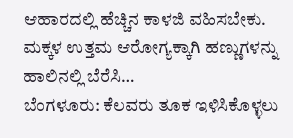ಆಹಾರದಲ್ಲಿ ಹೆಚ್ಚಿನ ಕಾಳಜಿ ವಹಿಸಬೇಕು. ಮಕ್ಕಳ ಉತ್ತಮ ಆರೋಗ್ಯಕ್ಕಾಗಿ ಹಣ್ಣುಗಳನ್ನು ಹಾಲಿನಲ್ಲಿ ಬೆರೆಸಿ…
ಬೆಂಗಳೂರು: ಕೆಲವರು ತೂಕ ಇಳಿಸಿಕೊಳ್ಳಲು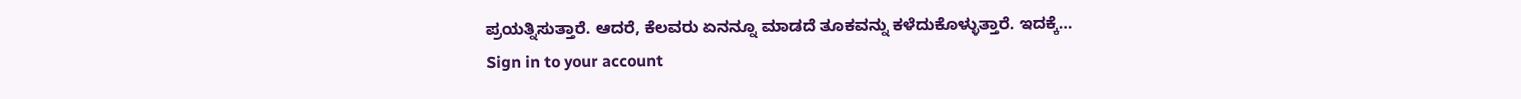ಪ್ರಯತ್ನಿಸುತ್ತಾರೆ. ಆದರೆ, ಕೆಲವರು ಏನನ್ನೂ ಮಾಡದೆ ತೂಕವನ್ನು ಕಳೆದುಕೊಳ್ಳುತ್ತಾರೆ. ಇದಕ್ಕೆ…
Sign in to your account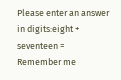Please enter an answer in digits:eight + seventeen =
Remember me